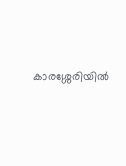കാരശ്ശേരിയില്‍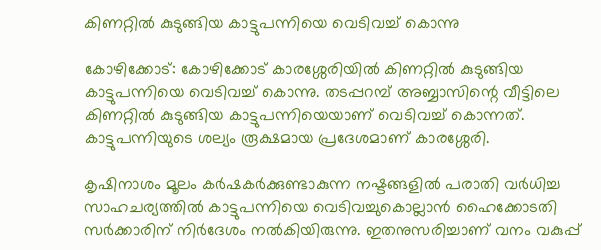കിണറ്റില്‍ കുടുങ്ങിയ കാട്ടുപന്നിയെ വെടിവച്ച് കൊന്നു

കോഴിക്കോട്: കോഴിക്കോട് കാരശ്ശേരിയില്‍ കിണറ്റില്‍ കുടുങ്ങിയ കാട്ടുപന്നിയെ വെടിവച്ച് കൊന്നു. തടപ്പറമ്പ് അബ്ബാസിന്റെ വീട്ടിലെ കിണറ്റില്‍ കുടുങ്ങിയ കാട്ടുപന്നിയെയാണ് വെടിവച്ച് കൊന്നത്. കാട്ടുപന്നിയുടെ ശല്യം രൂക്ഷമായ പ്രദേശമാണ് കാരശ്ശേരി.

കൃഷിനാശം മൂലം കര്‍ഷകര്‍ക്കുണ്ടാകുന്ന നഷ്ടങ്ങളില്‍ പരാതി വര്‍ധിച്ച സാഹചര്യത്തില്‍ കാട്ടുപന്നിയെ വെടിവച്ചുകൊല്ലാന്‍ ഹൈക്കോടതി സര്‍ക്കാരിന് നിര്‍ദേശം നല്‍കിയിരുന്നു. ഇതനുസരിച്ചാണ് വനം വകുപ്പ്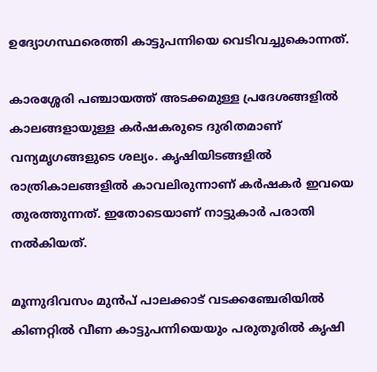ഉദ്യോഗസ്ഥരെത്തി കാട്ടുപന്നിയെ വെടിവച്ചുകൊന്നത്.

കാരശ്ശേരി പഞ്ചായത്ത് അടക്കമുള്ള പ്രദേശങ്ങളില്‍ കാലങ്ങളായുള്ള കര്‍ഷകരുടെ ദുരിതമാണ് വന്യമൃഗങ്ങളുടെ ശല്യം. കൃഷിയിടങ്ങളില്‍ രാത്രികാലങ്ങളില്‍ കാവലിരുന്നാണ് കര്‍ഷകര്‍ ഇവയെ തുരത്തുന്നത്. ഇതോടെയാണ് നാട്ടുകാര്‍ പരാതി നല്‍കിയത്.

മൂന്നുദിവസം മുന്‍പ് പാലക്കാട് വടക്കഞ്ചേരിയില്‍ കിണറ്റില്‍ വീണ കാട്ടുപന്നിയെയും പരുതൂരില്‍ കൃഷി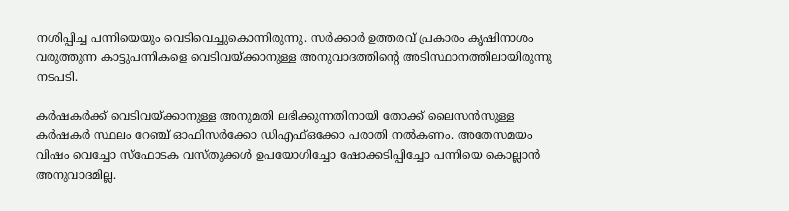നശിപ്പിച്ച പന്നിയെയും വെടിവെച്ചുകൊന്നിരുന്നു. സര്‍ക്കാര്‍ ഉത്തരവ് പ്രകാരം കൃഷിനാശം വരുത്തുന്ന കാട്ടുപന്നികളെ വെടിവയ്ക്കാനുള്ള അനുവാദത്തിന്റെ അടിസ്ഥാനത്തിലായിരുന്നു നടപടി.

കര്‍ഷകര്‍ക്ക് വെടിവയ്ക്കാനുള്ള അനുമതി ലഭിക്കുന്നതിനായി തോക്ക് ലൈസന്‍സുള്ള കര്‍ഷകര്‍ സ്ഥലം റേഞ്ച് ഓഫിസര്‍ക്കോ ഡിഎഫ്ഒക്കോ പരാതി നല്‍കണം. അതേസമയം വിഷം വെച്ചോ സ്ഫോടക വസ്തുക്കള്‍ ഉപയോഗിച്ചോ ഷോക്കടിപ്പിച്ചോ പന്നിയെ കൊല്ലാന്‍ അനുവാദമില്ല.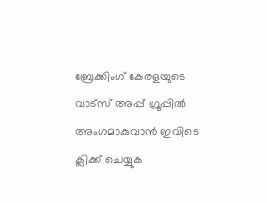ബ്രേക്കിംഗ് കേരളയുടെ വാട്സ് അപ്പ് ഗ്രൂപ്പിൽ അംഗമാകുവാൻ ഇവിടെ ക്ലിക്ക് ചെയ്യുക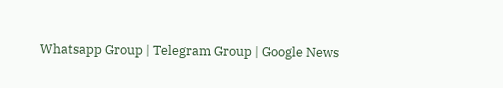Whatsapp Group | Telegram Group | Google News